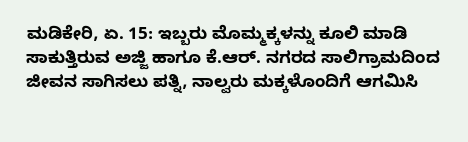ಮಡಿಕೇರಿ, ಏ. 15: ಇಬ್ಬರು ಮೊಮ್ಮಕ್ಕಳನ್ನು ಕೂಲಿ ಮಾಡಿ ಸಾಕುತ್ತಿರುವ ಅಜ್ಜಿ ಹಾಗೂ ಕೆ.ಆರ್. ನಗರದ ಸಾಲಿಗ್ರಾಮದಿಂದ ಜೀವನ ಸಾಗಿಸಲು ಪತ್ನಿ, ನಾಲ್ವರು ಮಕ್ಕಳೊಂದಿಗೆ ಆಗಮಿಸಿ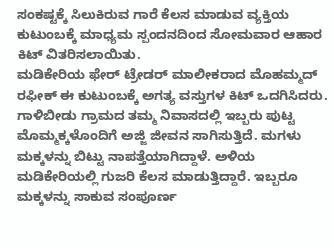ಸಂಕಷ್ಟಕ್ಕೆ ಸಿಲುಕಿರುವ ಗಾರೆ ಕೆಲಸ ಮಾಡುವ ವ್ಯಕ್ತಿಯ ಕುಟುಂಬಕ್ಕೆ ಮಾಧ್ಯಮ ಸ್ಪಂದನದಿಂದ ಸೋಮವಾರ ಆಹಾರ ಕಿಟ್ ವಿತರಿಸಲಾಯಿತು.
ಮಡಿಕೇರಿಯ ಫೇರ್ ಟ್ರೇಡರ್ ಮಾಲೀಕರಾದ ಮೊಹಮ್ಮದ್ ರಫೀಕ್ ಈ ಕುಟುಂಬಕ್ಕೆ ಅಗತ್ಯ ವಸ್ತುಗಳ ಕಿಟ್ ಒದಗಿಸಿದರು.
ಗಾಳಿಬೀಡು ಗ್ರಾಮದ ತಮ್ಮ ನಿವಾಸದಲ್ಲಿ ಇಬ್ಬರು ಪುಟ್ಟ ಮೊಮ್ಮಕ್ಕಳೊಂದಿಗೆ ಅಜ್ಜಿ ಜೀವನ ಸಾಗಿಸುತ್ತಿದೆ. ಮಗಳು ಮಕ್ಕಳನ್ನು ಬಿಟ್ಟು ನಾಪತ್ತೆಯಾಗಿದ್ದಾಳೆ. ಅಳಿಯ ಮಡಿಕೇರಿಯಲ್ಲಿ ಗುಜರಿ ಕೆಲಸ ಮಾಡುತ್ತಿದ್ದಾರೆ. ಇಬ್ಬರೂ ಮಕ್ಕಳನ್ನು ಸಾಕುವ ಸಂಪೂರ್ಣ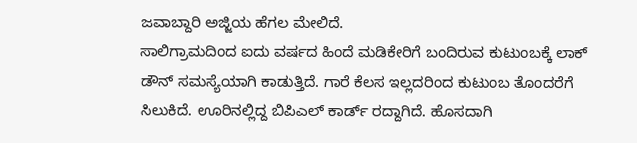ಜವಾಬ್ದಾರಿ ಅಜ್ಜಿಯ ಹೆಗಲ ಮೇಲಿದೆ.
ಸಾಲಿಗ್ರಾಮದಿಂದ ಐದು ವರ್ಷದ ಹಿಂದೆ ಮಡಿಕೇರಿಗೆ ಬಂದಿರುವ ಕುಟುಂಬಕ್ಕೆ ಲಾಕ್ ಡೌನ್ ಸಮಸ್ಯೆಯಾಗಿ ಕಾಡುತ್ತಿದೆ. ಗಾರೆ ಕೆಲಸ ಇಲ್ಲದರಿಂದ ಕುಟುಂಬ ತೊಂದರೆಗೆ ಸಿಲುಕಿದೆ. ಊರಿನಲ್ಲಿದ್ದ ಬಿಪಿಎಲ್ ಕಾರ್ಡ್ ರದ್ದಾಗಿದೆ. ಹೊಸದಾಗಿ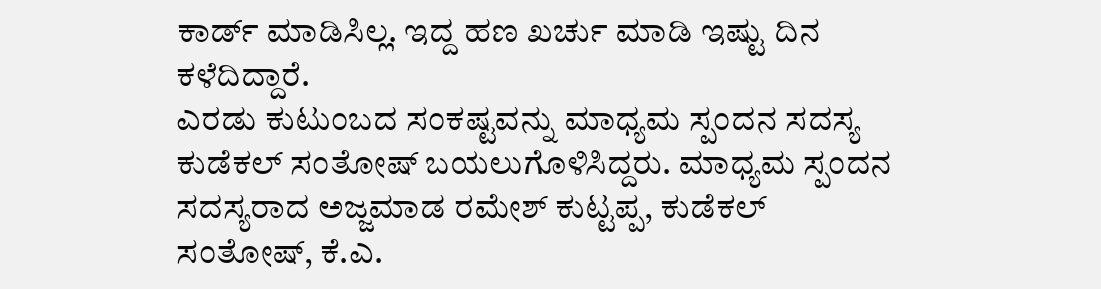ಕಾರ್ಡ್ ಮಾಡಿಸಿಲ್ಲ. ಇದ್ದ ಹಣ ಖರ್ಚು ಮಾಡಿ ಇಷ್ಟು ದಿನ ಕಳೆದಿದ್ದಾರೆ.
ಎರಡು ಕುಟುಂಬದ ಸಂಕಷ್ಟವನ್ನು ಮಾಧ್ಯಮ ಸ್ಪಂದನ ಸದಸ್ಯ ಕುಡೆಕಲ್ ಸಂತೋಷ್ ಬಯಲುಗೊಳಿಸಿದ್ದರು. ಮಾಧ್ಯಮ ಸ್ಪಂದನ ಸದಸ್ಯರಾದ ಅಜ್ಜಮಾಡ ರಮೇಶ್ ಕುಟ್ಟಪ್ಪ, ಕುಡೆಕಲ್ ಸಂತೋಷ್, ಕೆ.ಎ.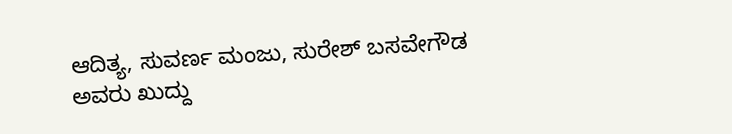ಆದಿತ್ಯ, ಸುವರ್ಣ ಮಂಜು, ಸುರೇಶ್ ಬಸವೇಗೌಡ ಅವರು ಖುದ್ದು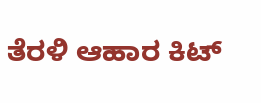ತೆರಳಿ ಆಹಾರ ಕಿಟ್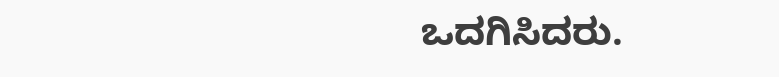ಒದಗಿಸಿದರು.